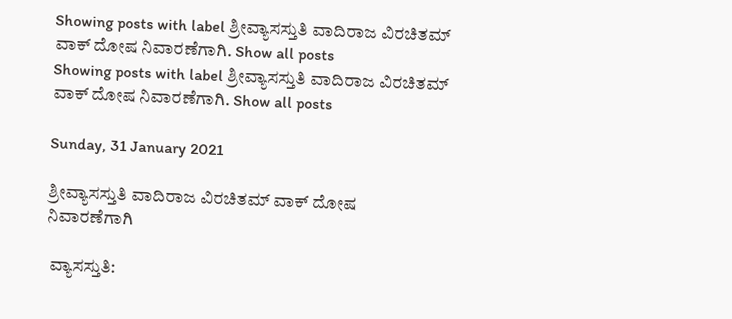Showing posts with label ಶ್ರೀವ್ಯಾಸಸ್ತುತಿ ವಾದಿರಾಜ ವಿರಚಿತಮ್ ವಾಕ್ ದೋಷ ನಿವಾರಣೆಗಾಗಿ. Show all posts
Showing posts with label ಶ್ರೀವ್ಯಾಸಸ್ತುತಿ ವಾದಿರಾಜ ವಿರಚಿತಮ್ ವಾಕ್ ದೋಷ ನಿವಾರಣೆಗಾಗಿ. Show all posts

Sunday, 31 January 2021

ಶ್ರೀವ್ಯಾಸಸ್ತುತಿ ವಾದಿರಾಜ ವಿರಚಿತಮ್ ವಾಕ್ ದೋಷ ನಿವಾರಣೆಗಾಗಿ

 ವ್ಯಾಸಸ್ತುತಿ: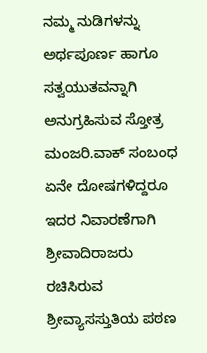ನಮ್ಮ ನುಡಿಗಳನ್ನು ಅರ್ಥಪೂರ್ಣ ಹಾಗೂ ಸತ್ವಯುತವನ್ನಾಗಿ ಅನುಗ್ರಹಿಸುವ ಸ್ತೋತ್ರ ಮಂಜರಿ.ವಾಕ್ ಸಂಬಂಧ ಏನೇ ದೋಷಗಳಿದ್ದರೂ ಇದರ ನಿವಾರಣೆಗಾಗಿ ಶ್ರೀವಾದಿರಾಜರು ರಚಿಸಿರುವ ಶ್ರೀವ್ಯಾಸಸ್ತುತಿಯ ಪಠಣ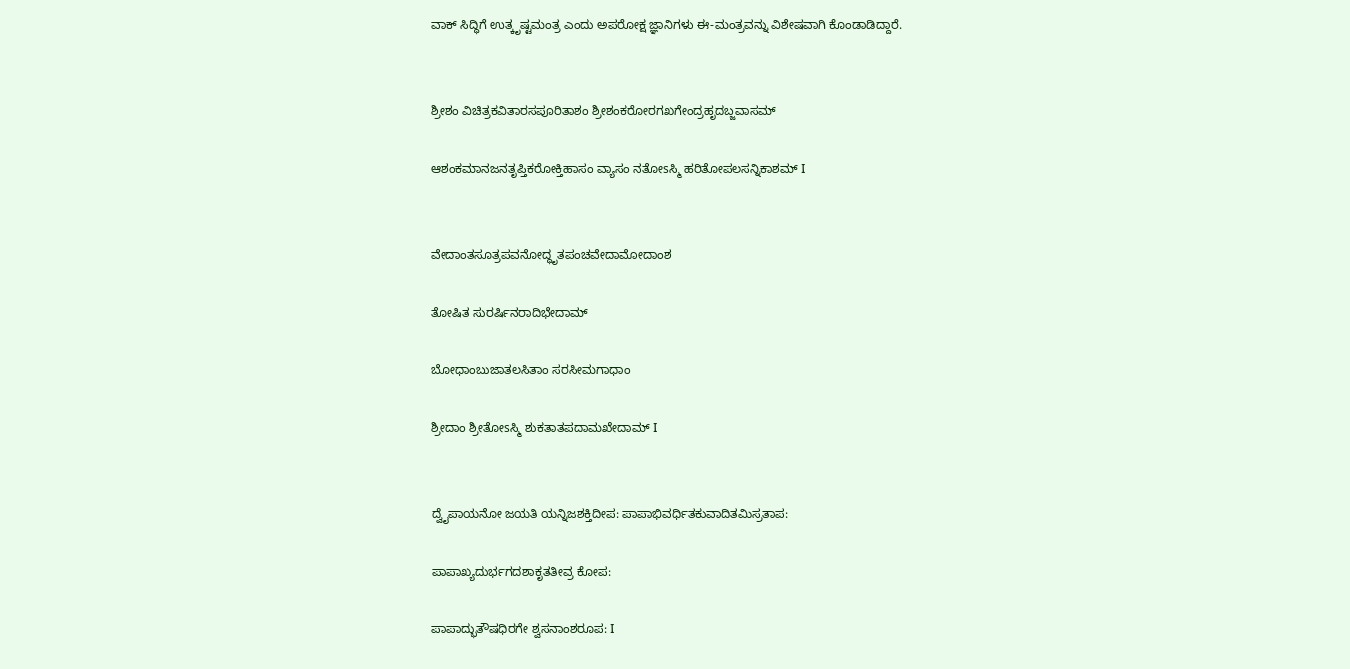ವಾಕ್ ಸಿದ್ಧಿಗೆ ಉತ್ಕೃಷ್ಟಮಂತ್ರ ಎಂದು ಅಪರೋಕ್ಷ ಜ್ಞಾನಿಗಳು ಈ-ಮಂತ್ರವನ್ನು ವಿಶೇಷವಾಗಿ ಕೊಂಡಾಡಿದ್ದಾರೆ.


ಶ್ರೀಶಂ ವಿಚಿತ್ರಕವಿತಾರಸಪೂರಿತಾಶಂ ಶ್ರೀಶಂಕರೋರಗಖಗೇಂದ್ರಹೃದಬ್ಜವಾಸಮ್

ಆಶಂಕಮಾನಜನತೃಪ್ತಿಕರೋಕ್ತಿಹಾಸಂ ವ್ಯಾಸಂ ನತೋsಸ್ಮಿ ಹರಿತೋಪಲಸನ್ನಿಕಾಶಮ್ I


ವೇದಾಂತಸೂತ್ರಪವನೋದ್ಧೃತಪಂಚವೇದಾಮೋದಾಂಶ

ತೋಷಿತ ಸುರರ್ಷಿನರಾದಿಭೇದಾಮ್

ಬೋಧಾಂಬುಜಾತಲಸಿತಾಂ ಸರಸೀಮಗಾಧಾಂ

ಶ್ರೀದಾಂ ಶ್ರೀತೋsಸ್ಮಿ ಶುಕತಾತಪದಾಮಖೇದಾಮ್ I


ದ್ವೈಪಾಯನೋ ಜಯತಿ ಯನ್ನಿಜಶಕ್ತಿದೀಪ: ಪಾಪಾಭಿವರ್ಧಿತಕುವಾದಿತಮಿಸ್ರತಾಪ:

ಪಾಪಾಖ್ಯದುರ್ಭಗದಶಾಕೃತತೀವ್ರ ಕೋಪ:

ಪಾಪಾದ್ಭುತೌಷಧಿರಗೇ ಶ್ವಸನಾಂಶರೂಪ: I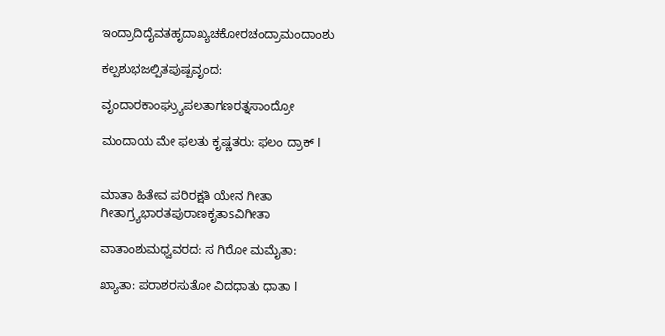ಇಂದ್ರಾದಿದೈವತಹೃದಾಖ್ಯಚಕೋರಚಂದ್ರಾಮಂದಾಂಶು

ಕಲ್ಪಶುಭಜಲ್ಪಿತಪುಷ್ಪವೃಂದ:

ವೃಂದಾರಕಾಂಘ್ರ್ಯುಪಲತಾಗಣರತ್ನಸಾಂದ್ರೋ

ಮಂದಾಯ ಮೇ ಫಲತು ಕೃಷ್ಣತರು: ಫಲಂ ದ್ರಾಕ್ I


ಮಾತಾ ಹಿತೇವ ಪರಿರಕ್ಷತಿ ಯೇನ ಗೀತಾ ಗೀತಾಗ್ರ್ಯಭಾರತಪುರಾಣಕೃತಾsವಿಗೀತಾ

ವಾತಾಂಶುಮಧ್ವವರದ: ಸ ಗಿರೋ ಮಮೈತಾ:

ಖ್ಯಾತಾ: ಪರಾಶರಸುತೋ ವಿದಧಾತು ಧಾತಾ I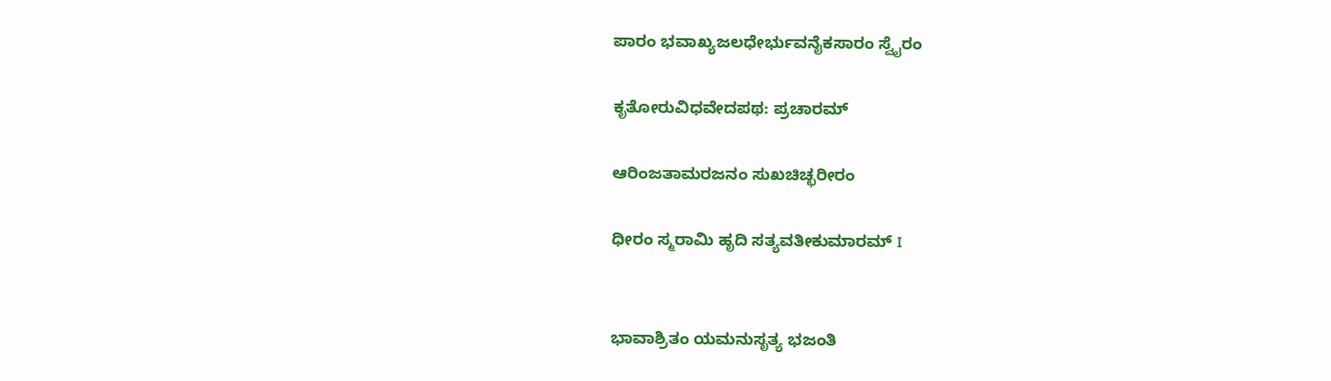ಪಾರಂ ಭವಾಖ್ಯಜಲಧೇರ್ಭುವನೈಕಸಾರಂ ಸ್ವೈರಂ

ಕೃತೋರುವಿಧವೇದಪಥ: ಪ್ರಚಾರಮ್

ಆರಿಂಜತಾಮರಜನಂ ಸುಖಚಿಚ್ಛರೀರಂ

ಧೀರಂ ಸ್ಮರಾಮಿ ಹೃದಿ ಸತ್ಯವತೀಕುಮಾರಮ್ I


ಭಾವಾಶ್ರಿತಂ ಯಮನುಸೃತ್ಯ ಭಜಂತಿ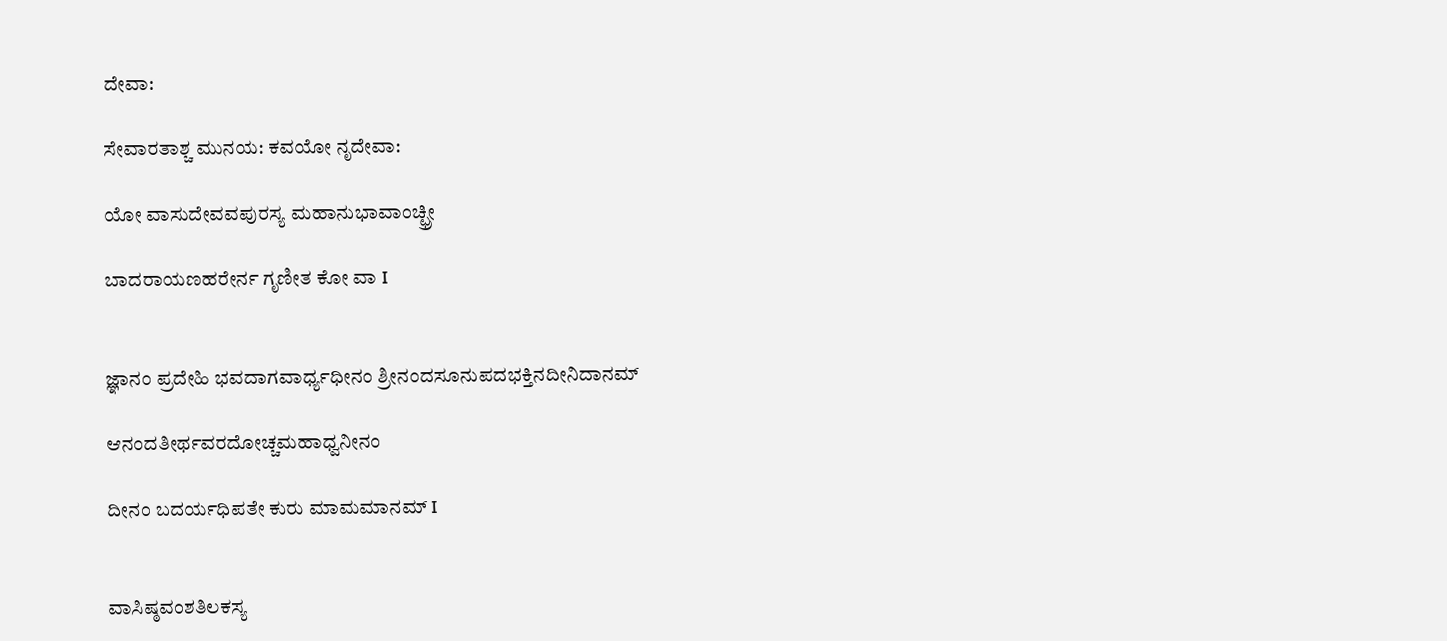ದೇವಾ:

ಸೇವಾರತಾಶ್ಚ ಮುನಯ: ಕವಯೋ ನೃದೇವಾ:

ಯೋ ವಾಸುದೇವವಪುರಸ್ಯ ಮಹಾನುಭಾವಾಂಚ್ಛ್ರೀ

ಬಾದರಾಯಣಹರೇರ್ನ ಗೃಣೀತ ಕೋ ವಾ I


ಜ್ಞಾನಂ ಪ್ರದೇಹಿ ಭವದಾಗವಾರ್ಧ್ಯಧೀನಂ ಶ್ರೀನಂದಸೂನುಪದಭಕ್ತಿನದೀನಿದಾನಮ್

ಆನಂದತೀರ್ಥವರದೋಚ್ಚಮಹಾಧ್ವನೀನಂ

ದೀನಂ ಬದರ್ಯಧಿಪತೇ ಕುರು ಮಾಮಮಾನಮ್ I


ವಾಸಿಷ್ಠವಂಶತಿಲಕಸ್ಯ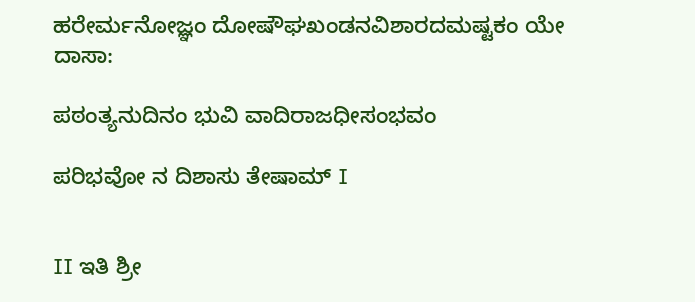ಹರೇರ್ಮನೋಜ್ಞಂ ದೋಷೌಘಖಂಡನವಿಶಾರದಮಷ್ಟಕಂ ಯೇ ದಾಸಾ:

ಪಠಂತ್ಯನುದಿನಂ ಭುವಿ ವಾದಿರಾಜಧೀಸಂಭವಂ

ಪರಿಭವೋ ನ ದಿಶಾಸು ತೇಷಾಮ್ I


II ಇತಿ ಶ್ರೀ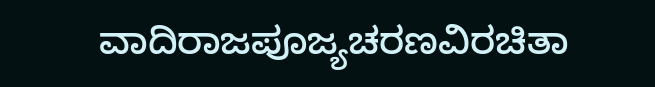ವಾದಿರಾಜಪೂಜ್ಯಚರಣವಿರಚಿತಾ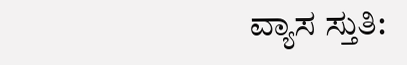ವ್ಯಾಸ ಸ್ತುತಿ: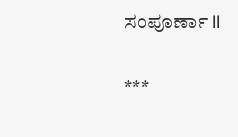ಸಂಪೂರ್ಣಾ II

***